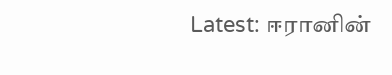Latest: ஈரானின்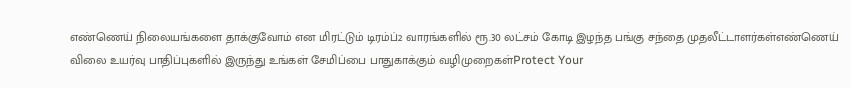எண்ணெய் நிலையங்களை தாக்குவோம் என மிரட்டும் டிரம்ப்2 வாரங்களில் ரூ.30 லட்சம் கோடி இழந்த பங்கு சந்தை முதலீட்டாளர்கள்எண்ணெய் விலை உயர்வு பாதிப்புகளில் இருந்து உங்கள் சேமிப்பை பாதுகாக்கும் வழிமுறைகள்Protect Your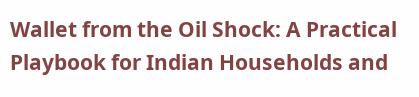Wallet from the Oil Shock: A Practical Playbook for Indian Households and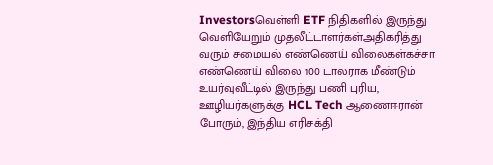Investorsவெள்ளி ETF நிதிகளில் இருந்து வெளியேறும் முதலீட்டாளர்கள்அதிகரித்து வரும் சமையல் எண்ணெய் விலைகள்கச்சா எண்ணெய் விலை 100 டாலராக மீண்டும் உயர்வுவீட்டில் இருந்து பணி புரிய, ஊழியர்களுக்கு HCL Tech ஆணைஈரான் போரும், இந்திய எரிசக்தி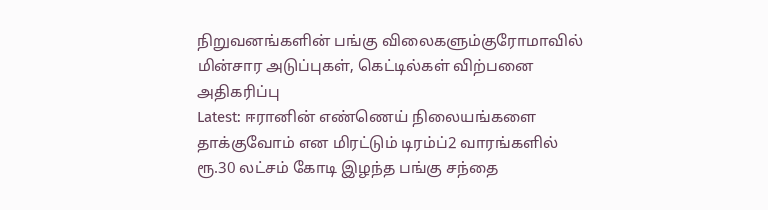நிறுவனங்களின் பங்கு விலைகளும்குரோமாவில் மின்சார அடுப்புகள், கெட்டில்கள் விற்பனை அதிகரிப்பு
Latest: ஈரானின் எண்ணெய் நிலையங்களை தாக்குவோம் என மிரட்டும் டிரம்ப்2 வாரங்களில் ரூ.30 லட்சம் கோடி இழந்த பங்கு சந்தை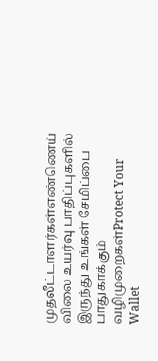முதலீட்டாளர்கள்எண்ணெய் விலை உயர்வு பாதிப்புகளில் இருந்து உங்கள் சேமிப்பை பாதுகாக்கும் வழிமுறைகள்Protect Your Wallet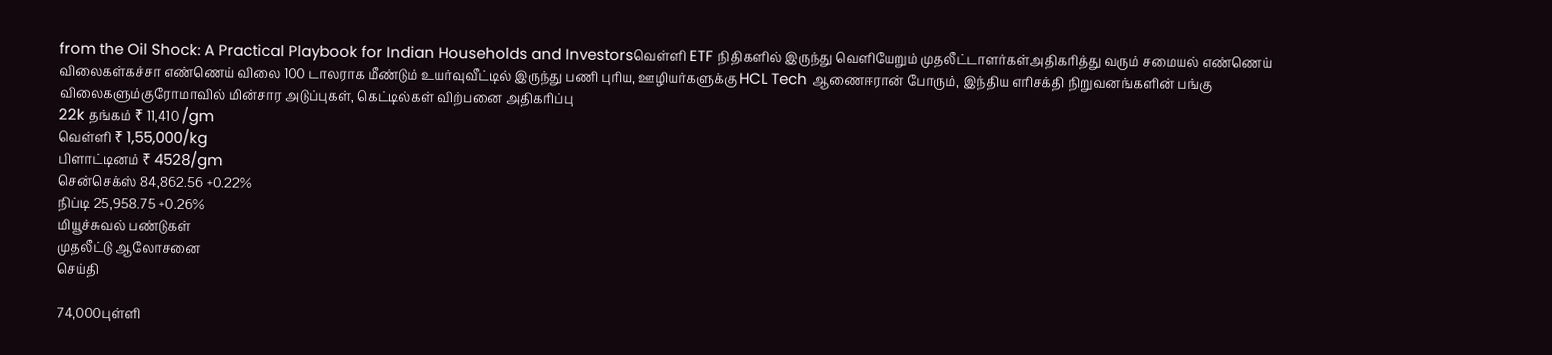from the Oil Shock: A Practical Playbook for Indian Households and Investorsவெள்ளி ETF நிதிகளில் இருந்து வெளியேறும் முதலீட்டாளர்கள்அதிகரித்து வரும் சமையல் எண்ணெய் விலைகள்கச்சா எண்ணெய் விலை 100 டாலராக மீண்டும் உயர்வுவீட்டில் இருந்து பணி புரிய, ஊழியர்களுக்கு HCL Tech ஆணைஈரான் போரும், இந்திய எரிசக்தி நிறுவனங்களின் பங்கு விலைகளும்குரோமாவில் மின்சார அடுப்புகள், கெட்டில்கள் விற்பனை அதிகரிப்பு
22k தங்கம் ₹ 11,410 /gm
வெள்ளி ₹ 1,55,000/kg
பிளாட்டினம் ₹ 4528/gm
சென்செக்ஸ் 84,862.56 +0.22%
நிப்டி 25,958.75 +0.26%
மியூச்சுவல் பண்டுகள்
முதலீட்டு ஆலோசனை
செய்தி

74,000புள்ளி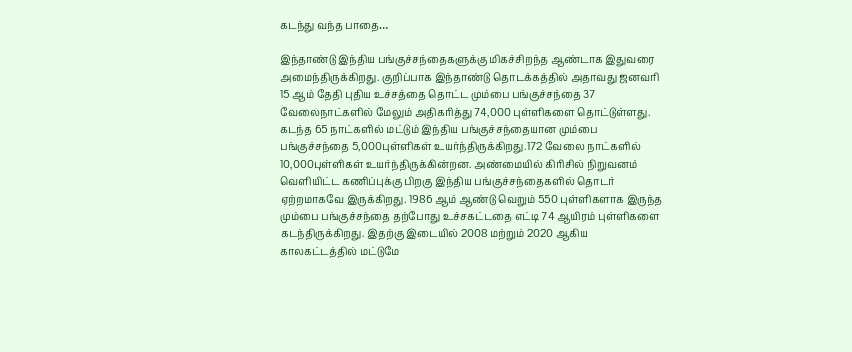கடந்து வந்த பாதை…

இந்தாண்டு இந்திய பங்குச்சந்தைகளுக்கு மிகச்சிறந்த ஆண்டாக இதுவரை அமைந்திருக்கிறது. குறிப்பாக இந்தாண்டு தொடக்கத்தில் அதாவது ஜனவரி 15 ஆம் தேதி புதிய உச்சத்தை தொட்ட மும்பை பங்குச்சந்தை 37 வேலைநாட்களில் மேலும் அதிகரித்து 74,000 புள்ளிகளை தொட்டுள்ளது. கடந்த 65 நாட்களில் மட்டும் இந்திய பங்குச்சந்தையான மும்பை பங்குச்சந்தை 5,000புள்ளிகள் உயர்ந்திருக்கிறது.172 வேலை நாட்களில் 10,000புள்ளிகள் உயர்ந்திருக்கின்றன. அண்மையில் கிரிசில் நிறுவனம் வெளியிட்ட கணிப்புக்கு பிறகு இந்திய பங்குச்சந்தைகளில் தொடர் ஏற்றமாகவே இருக்கிறது. 1986 ஆம் ஆண்டு வெறும் 550 புள்ளிகளாக இருந்த மும்பை பங்குச்சந்தை தற்போது உச்சகட்டதை எட்டி 74 ஆயிரம் புள்ளிகளை கடந்திருக்கிறது. இதற்கு இடையில் 2008 மற்றும் 2020 ஆகிய காலகட்டத்தில் மட்டுமே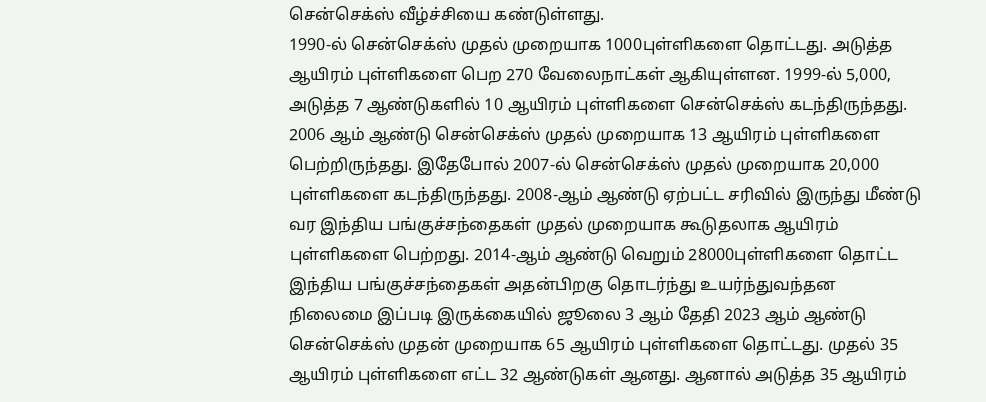சென்செக்ஸ் வீழ்ச்சியை கண்டுள்ளது.
1990-ல் சென்செக்ஸ் முதல் முறையாக 1000புள்ளிகளை தொட்டது. அடுத்த ஆயிரம் புள்ளிகளை பெற 270 வேலைநாட்கள் ஆகியுள்ளன. 1999-ல் 5,000, அடுத்த 7 ஆண்டுகளில் 10 ஆயிரம் புள்ளிகளை சென்செக்ஸ் கடந்திருந்தது. 2006 ஆம் ஆண்டு சென்செக்ஸ் முதல் முறையாக 13 ஆயிரம் புள்ளிகளை பெற்றிருந்தது. இதேபோல் 2007-ல் சென்செக்ஸ் முதல் முறையாக 20,000 புள்ளிகளை கடந்திருந்தது. 2008-ஆம் ஆண்டு ஏற்பட்ட சரிவில் இருந்து மீண்டு வர இந்திய பங்குச்சந்தைகள் முதல் முறையாக கூடுதலாக ஆயிரம் புள்ளிகளை பெற்றது. 2014-ஆம் ஆண்டு வெறும் 28000புள்ளிகளை தொட்ட இந்திய பங்குச்சந்தைகள் அதன்பிறகு தொடர்ந்து உயர்ந்துவந்தன நிலைமை இப்படி இருக்கையில் ஜூலை 3 ஆம் தேதி 2023 ஆம் ஆண்டு சென்செக்ஸ் முதன் முறையாக 65 ஆயிரம் புள்ளிகளை தொட்டது. முதல் 35 ஆயிரம் புள்ளிகளை எட்ட 32 ஆண்டுகள் ஆனது. ஆனால் அடுத்த 35 ஆயிரம்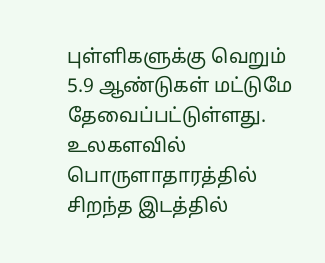புள்ளிகளுக்கு வெறும் 5.9 ஆண்டுகள் மட்டுமே தேவைப்பட்டுள்ளது. உலகளவில் பொருளாதாரத்தில் சிறந்த இடத்தில்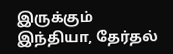இருக்கும் இந்தியா, தேர்தல்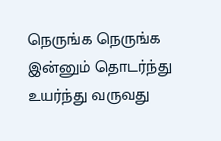நெருங்க நெருங்க இன்னும் தொடர்ந்து உயர்ந்து வருவது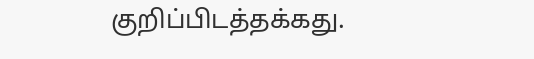குறிப்பிடத்தக்கது.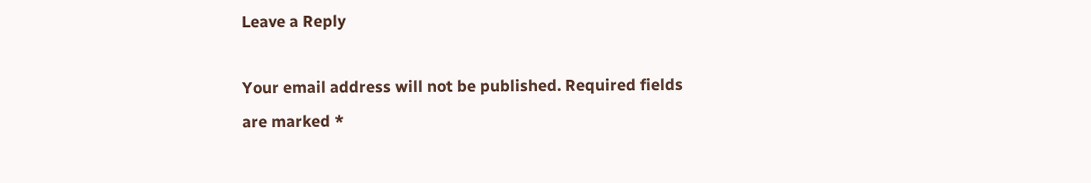Leave a Reply

Your email address will not be published. Required fields are marked *